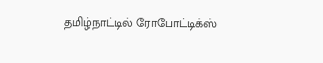தமிழ்நாட்டில் ரோபோட்டிக்ஸ்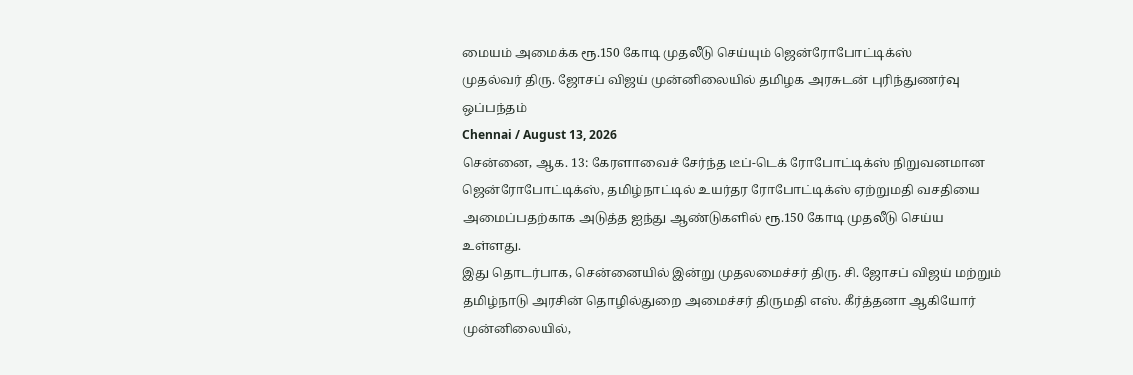மையம் அமைக்க ரூ.150 கோடி முதலீடு செய்யும் ஜென்ரோபோட்டிக்ஸ்
முதல்வர் திரு. ஜோசப் விஜய் முன்னிலையில் தமிழக அரசுடன் புரிந்துணர்வு ஒப்பந்தம்
Chennai / August 13, 2026
சென்னை, ஆக. 13: கேரளாவைச் சேர்ந்த டீப்-டெக் ரோபோட்டிக்ஸ் நிறுவனமான ஜென்ரோபோட்டிக்ஸ், தமிழ்நாட்டில் உயர்தர ரோபோட்டிக்ஸ் ஏற்றுமதி வசதியை அமைப்பதற்காக அடுத்த ஐந்து ஆண்டுகளில் ரூ.150 கோடி முதலீடு செய்ய உள்ளது.
இது தொடர்பாக, சென்னையில் இன்று முதலமைச்சர் திரு. சி. ஜோசப் விஜய் மற்றும் தமிழ்நாடு அரசின் தொழில்துறை அமைச்சர் திருமதி எஸ். கீர்த்தனா ஆகியோர் முன்னிலையில்,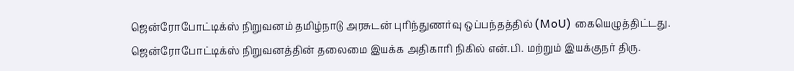ஜென்ரோபோட்டிக்ஸ் நிறுவனம் தமிழ்நாடு அரசுடன் புரிந்துணர்வு ஒப்பந்தத்தில் (MoU) கையெழுத்திட்டது.
ஜென்ரோபோட்டிக்ஸ் நிறுவனத்தின் தலைமை இயக்க அதிகாரி நிகில் என்.பி. மற்றும் இயக்குநர் திரு.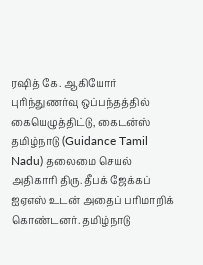ரஷித் கே. ஆகியோர் புரிந்துணர்வு ஒப்பந்தத்தில் கையெழுத்திட்டு, கைடன்ஸ் தமிழ்நாடு (Guidance Tamil Nadu) தலைமை செயல் அதிகாரி திரு. தீபக் ஜேக்கப் ஐஏஎஸ் உடன் அதைப் பரிமாறிக் கொண்டனர். தமிழ்நாடு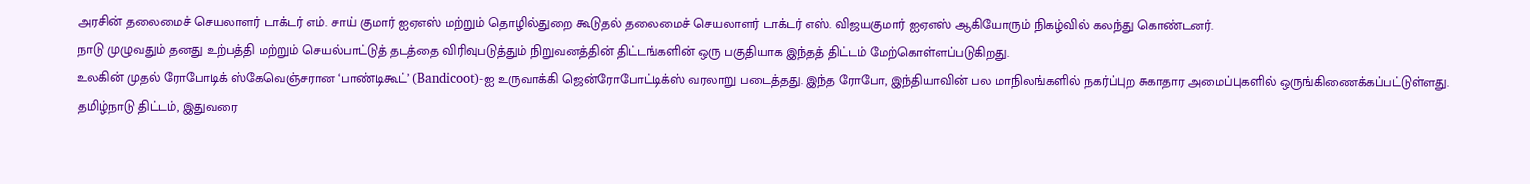அரசின் தலைமைச் செயலாளர் டாக்டர் எம். சாய் குமார் ஐஏஎஸ் மற்றும் தொழில்துறை கூடுதல் தலைமைச் செயலாளர் டாக்டர் எஸ். விஜயகுமார் ஐஏஎஸ் ஆகியோரும் நிகழ்வில் கலந்து கொண்டனர்.
நாடு முழுவதும் தனது உற்பத்தி மற்றும் செயல்பாட்டுத் தடத்தை விரிவுபடுத்தும் நிறுவனத்தின் திட்டங்களின் ஒரு பகுதியாக இந்தத் திட்டம் மேற்கொள்ளப்படுகிறது.
உலகின் முதல் ரோபோடிக் ஸ்கேவெஞ்சரான ‘பாண்டிகூட்’ (Bandicoot)-ஐ உருவாக்கி ஜென்ரோபோட்டிக்ஸ் வரலாறு படைத்தது. இந்த ரோபோ, இந்தியாவின் பல மாநிலங்களில் நகர்ப்புற சுகாதார அமைப்புகளில் ஒருங்கிணைக்கப்பட்டுள்ளது.
தமிழ்நாடு திட்டம், இதுவரை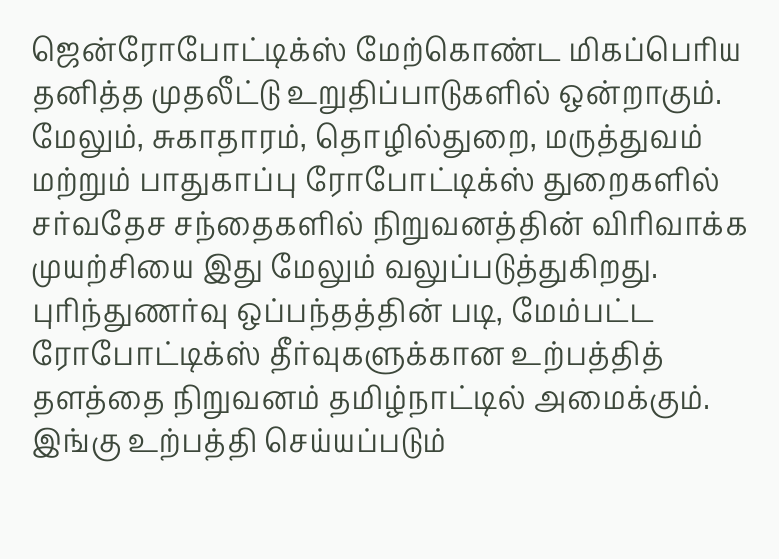ஜென்ரோபோட்டிக்ஸ் மேற்கொண்ட மிகப்பெரிய தனித்த முதலீட்டு உறுதிப்பாடுகளில் ஒன்றாகும். மேலும், சுகாதாரம், தொழில்துறை, மருத்துவம் மற்றும் பாதுகாப்பு ரோபோட்டிக்ஸ் துறைகளில் சர்வதேச சந்தைகளில் நிறுவனத்தின் விரிவாக்க முயற்சியை இது மேலும் வலுப்படுத்துகிறது.
புரிந்துணர்வு ஒப்பந்தத்தின் படி, மேம்பட்ட ரோபோட்டிக்ஸ் தீர்வுகளுக்கான உற்பத்தித் தளத்தை நிறுவனம் தமிழ்நாட்டில் அமைக்கும். இங்கு உற்பத்தி செய்யப்படும்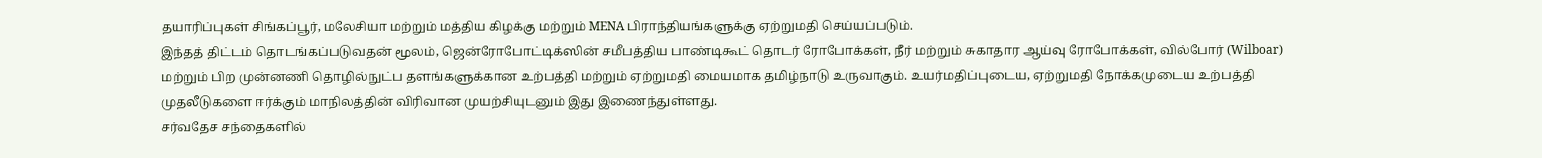தயாரிப்புகள் சிங்கப்பூர், மலேசியா மற்றும் மத்திய கிழக்கு மற்றும் MENA பிராந்தியங்களுக்கு ஏற்றுமதி செய்யப்படும்.
இந்தத் திட்டம் தொடங்கப்படுவதன் மூலம், ஜென்ரோபோட்டிக்ஸின் சமீபத்திய பாண்டிகூட் தொடர் ரோபோக்கள், நீர் மற்றும் சுகாதார ஆய்வு ரோபோக்கள், வில்போர் (Wilboar) மற்றும் பிற முன்னணி தொழில்நுட்ப தளங்களுக்கான உற்பத்தி மற்றும் ஏற்றுமதி மையமாக தமிழ்நாடு உருவாகும். உயர்மதிப்புடைய, ஏற்றுமதி நோக்கமுடைய உற்பத்தி முதலீடுகளை ஈர்க்கும் மாநிலத்தின் விரிவான முயற்சியுடனும் இது இணைந்துள்ளது.
சர்வதேச சந்தைகளில்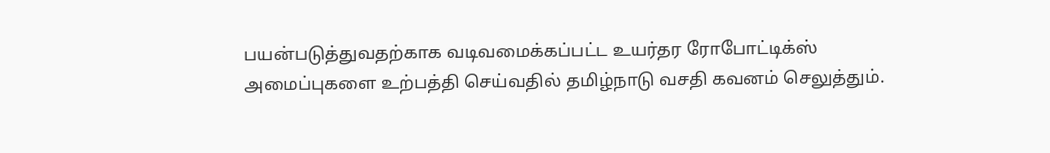பயன்படுத்துவதற்காக வடிவமைக்கப்பட்ட உயர்தர ரோபோட்டிக்ஸ் அமைப்புகளை உற்பத்தி செய்வதில் தமிழ்நாடு வசதி கவனம் செலுத்தும்.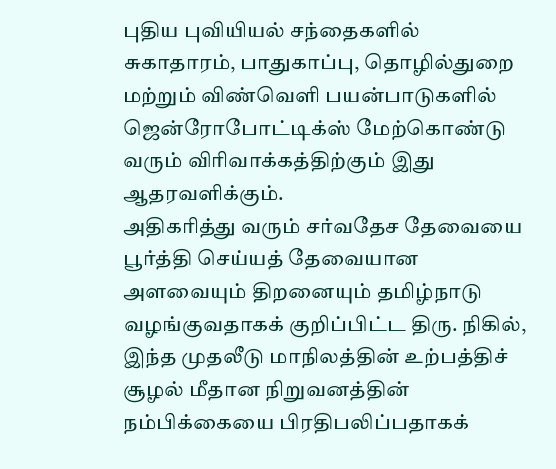புதிய புவியியல் சந்தைகளில் சுகாதாரம், பாதுகாப்பு, தொழில்துறை மற்றும் விண்வெளி பயன்பாடுகளில் ஜென்ரோபோட்டிக்ஸ் மேற்கொண்டு வரும் விரிவாக்கத்திற்கும் இது ஆதரவளிக்கும்.
அதிகரித்து வரும் சர்வதேச தேவையை பூர்த்தி செய்யத் தேவையான அளவையும் திறனையும் தமிழ்நாடு வழங்குவதாகக் குறிப்பிட்ட திரு. நிகில், இந்த முதலீடு மாநிலத்தின் உற்பத்திச் சூழல் மீதான நிறுவனத்தின் நம்பிக்கையை பிரதிபலிப்பதாகக்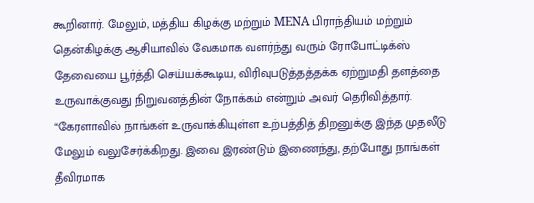கூறினார். மேலும், மத்திய கிழக்கு மற்றும் MENA பிராந்தியம் மற்றும் தென்கிழக்கு ஆசியாவில் வேகமாக வளர்ந்து வரும் ரோபோட்டிக்ஸ் தேவையை பூர்த்தி செய்யக்கூடிய, விரிவுபடுத்தத்தக்க ஏற்றுமதி தளத்தை உருவாக்குவது நிறுவனத்தின் நோக்கம் என்றும் அவர் தெரிவித்தார்.
“கேரளாவில் நாங்கள் உருவாக்கியுள்ள உற்பத்தித் திறனுக்கு இந்த முதலீடு மேலும் வலுசேர்க்கிறது. இவை இரண்டும் இணைந்து, தற்போது நாங்கள் தீவிரமாக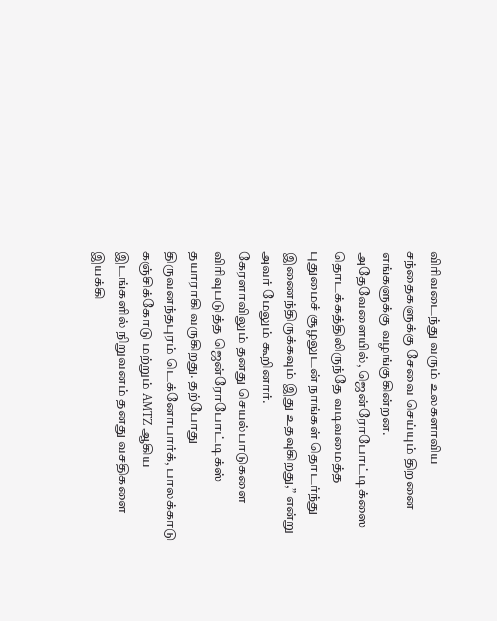விரிவடைந்து வரும் உலகளாவிய சந்தைகளுக்கு சேவை செய்யும் திறனை எங்களுக்கு வழங்குகின்றன. அதேவேளையில், ஜென்ரோபோட்டிக்ஸை தொடக்கத்திலிருந்தே வடிவமைத்த புதுமைச் சூழலுடன் நாங்கள் தொடர்ந்து இணைந்திருக்கவும் இது உதவுகிறது,” என்று அவர் மேலும் கூறினார்.
கேரளாவிலும் தனது செயல்பாடுகளை விரிவுபடுத்த ஜென்ரோபோட்டிக்ஸ் தயாராகி வருகிறது. தற்போது திருவனந்தபுரம் டெக்னோபார்க், பாலக்காடு கஞ்சிக்கோடு மற்றும் AMTZ ஆகிய இடங்களில் நிறுவனம் தனது வசதிகளை இயக்கி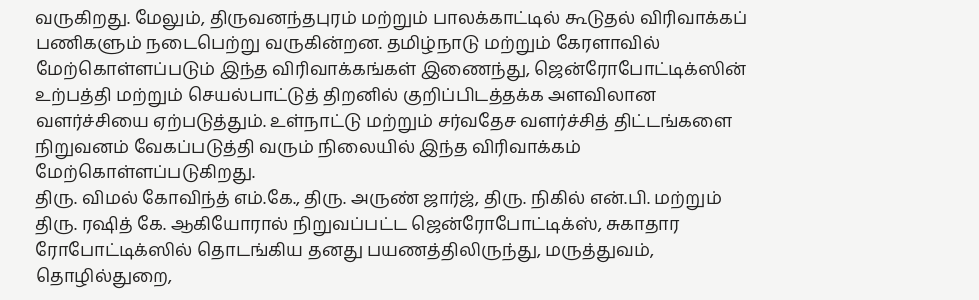வருகிறது. மேலும், திருவனந்தபுரம் மற்றும் பாலக்காட்டில் கூடுதல் விரிவாக்கப் பணிகளும் நடைபெற்று வருகின்றன. தமிழ்நாடு மற்றும் கேரளாவில் மேற்கொள்ளப்படும் இந்த விரிவாக்கங்கள் இணைந்து, ஜென்ரோபோட்டிக்ஸின் உற்பத்தி மற்றும் செயல்பாட்டுத் திறனில் குறிப்பிடத்தக்க அளவிலான வளர்ச்சியை ஏற்படுத்தும். உள்நாட்டு மற்றும் சர்வதேச வளர்ச்சித் திட்டங்களை நிறுவனம் வேகப்படுத்தி வரும் நிலையில் இந்த விரிவாக்கம் மேற்கொள்ளப்படுகிறது.
திரு. விமல் கோவிந்த் எம்.கே., திரு. அருண் ஜார்ஜ், திரு. நிகில் என்.பி. மற்றும் திரு. ரஷித் கே. ஆகியோரால் நிறுவப்பட்ட ஜென்ரோபோட்டிக்ஸ், சுகாதார ரோபோட்டிக்ஸில் தொடங்கிய தனது பயணத்திலிருந்து, மருத்துவம், தொழில்துறை,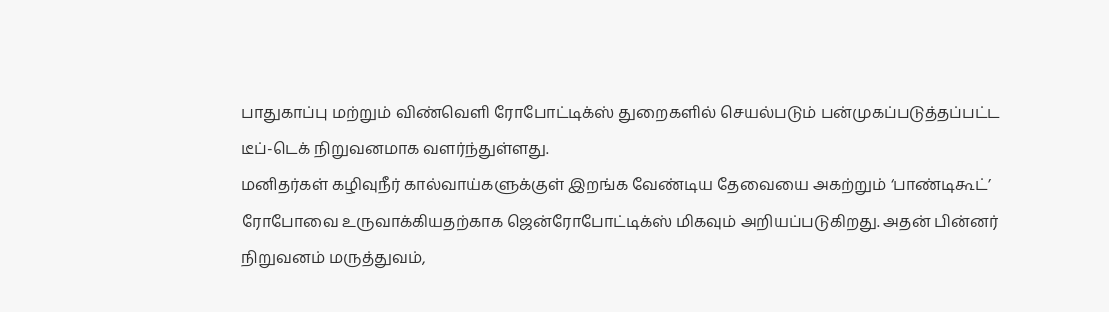பாதுகாப்பு மற்றும் விண்வெளி ரோபோட்டிக்ஸ் துறைகளில் செயல்படும் பன்முகப்படுத்தப்பட்ட டீப்-டெக் நிறுவனமாக வளர்ந்துள்ளது.
மனிதர்கள் கழிவுநீர் கால்வாய்களுக்குள் இறங்க வேண்டிய தேவையை அகற்றும் ‘பாண்டிகூட்’ ரோபோவை உருவாக்கியதற்காக ஜென்ரோபோட்டிக்ஸ் மிகவும் அறியப்படுகிறது. அதன் பின்னர் நிறுவனம் மருத்துவம்,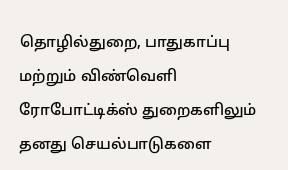தொழில்துறை, பாதுகாப்பு மற்றும் விண்வெளி ரோபோட்டிக்ஸ் துறைகளிலும் தனது செயல்பாடுகளை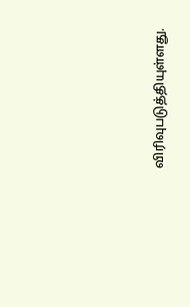விரிவுபடுத்தியுள்ளது.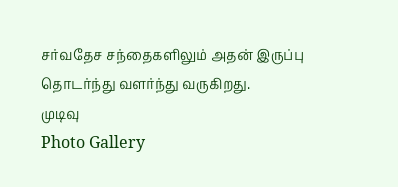சர்வதேச சந்தைகளிலும் அதன் இருப்பு தொடர்ந்து வளர்ந்து வருகிறது.
முடிவு
Photo Gallery